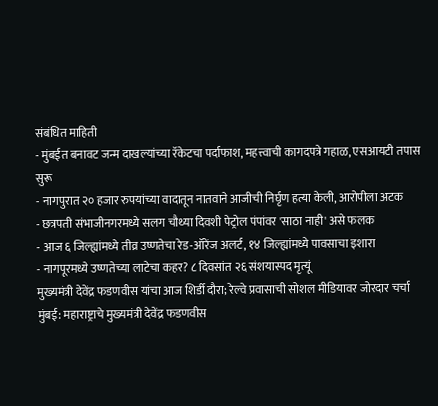संबंधित माहिती
- मुंबईत बनावट जन्म दाखल्यांच्या रॅकेटचा पर्दाफाश, महत्त्वाची कागदपत्रे गहाळ, एसआयटी तपास सुरू
- नागपुरात २० हजार रुपयांच्या वादातून नातवाने आजीची निर्घृण हत्या केली, आरोपीला अटक
- छत्रपती संभाजीनगरमध्ये सलग चौथ्या दिवशी पेट्रोल पंपांवर 'साठा नाही' असे फलक
- आज ६ जिल्ह्यांमध्ये तीव्र उष्णतेचा रेड-ऑरेंज अलर्ट, १४ जिल्ह्यांमध्ये पावसाचा इशारा
- नागपूरमध्ये उष्णतेच्या लाटेचा कहर? ८ दिवसांत २६ संशयास्पद मृत्यूं
मुख्यमंत्री देवेंद्र फडणवीस यांचा आज शिर्डी दौरा; रेल्वे प्रवासाची सोशल मीडियावर जोरदार चर्चा
मुंबई: महाराष्ट्राचे मुख्यमंत्री देवेंद्र फडणवीस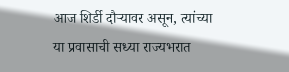आज शिर्डी दौऱ्यावर असून, त्यांच्या या प्रवासाची सध्या राज्यभरात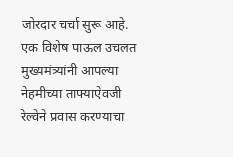जोरदार चर्चा सुरू आहे. एक विशेष पाऊल उचलत मुख्यमंत्र्यांनी आपल्या नेहमीच्या ताफ्याऐवजी रेल्वेने प्रवास करण्याचा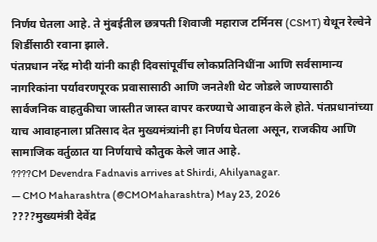निर्णय घेतला आहे. ते मुंबईतील छत्रपती शिवाजी महाराज टर्मिनस (CSMT) येथून रेल्वेने शिर्डीसाठी रवाना झाले.
पंतप्रधान नरेंद्र मोदी यांनी काही दिवसांपूर्वीच लोकप्रतिनिधींना आणि सर्वसामान्य नागरिकांना पर्यावरणपूरक प्रवासासाठी आणि जनतेशी थेट जोडले जाण्यासाठी सार्वजनिक वाहतुकीचा जास्तीत जास्त वापर करण्याचे आवाहन केले होते. पंतप्रधानांच्या याच आवाहनाला प्रतिसाद देत मुख्यमंत्र्यांनी हा निर्णय घेतला असून, राजकीय आणि सामाजिक वर्तुळात या निर्णयाचे कौतुक केले जात आहे.
????CM Devendra Fadnavis arrives at Shirdi, Ahilyanagar.
— CMO Maharashtra (@CMOMaharashtra) May 23, 2026
????मुख्यमंत्री देवेंद्र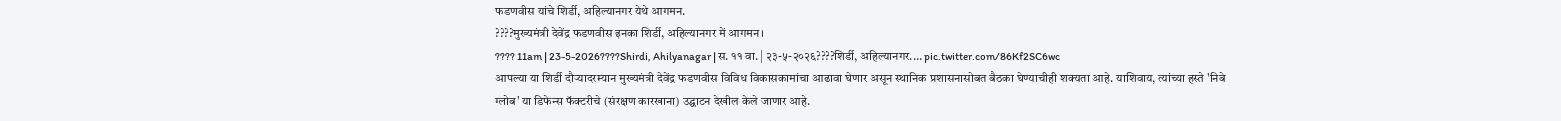फडणवीस यांचे शिर्डी, अहिल्यानगर येथे आगमन.
????मुख्यमंत्री देवेंद्र फडणवीस इनका शिर्डी, अहिल्यानगर में आगमन।
???? 11am | 23-5-2026????Shirdi, Ahilyanagar | स. ११ वा. | २३-५-२०२६????शिर्डी, अहिल्यानगर.… pic.twitter.com/86Kf2SC6wc
आपल्या या शिर्डी दौऱ्यादरम्यान मुख्यमंत्री देवेंद्र फडणवीस विविध विकासकामांचा आढावा घेणार असून स्थानिक प्रशासनासोबत बैठका घेण्याचीही शक्यता आहे. याशिवाय, त्यांच्या हस्ते 'निबे ग्लोब' या डिफेन्स फॅक्टरीचे (संरक्षण कारखाना) उद्घाटन देखील केले जाणार आहे.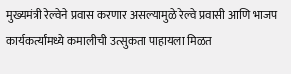मुख्यमंत्री रेल्वेने प्रवास करणार असल्यामुळे रेल्वे प्रवासी आणि भाजप कार्यकर्त्यांमध्ये कमालीची उत्सुकता पाहायला मिळत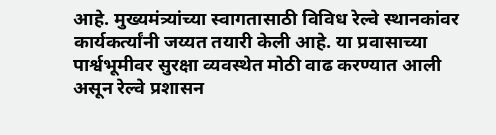आहे. मुख्यमंत्र्यांच्या स्वागतासाठी विविध रेल्वे स्थानकांवर कार्यकर्त्यांनी जय्यत तयारी केली आहे. या प्रवासाच्या पार्श्वभूमीवर सुरक्षा व्यवस्थेत मोठी वाढ करण्यात आली असून रेल्वे प्रशासन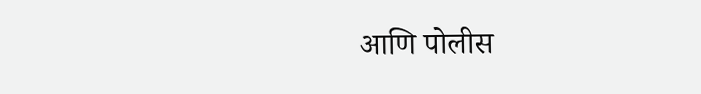आणि पोलीस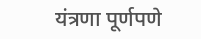यंत्रणा पूर्णपणे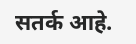सतर्क आहे.